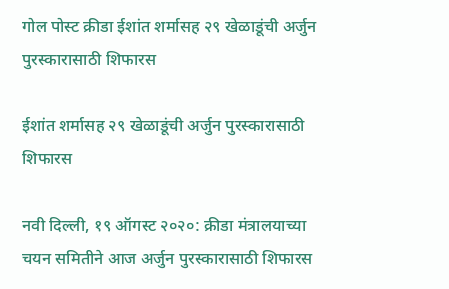गोल पोस्ट क्रीडा ईशांत शर्मासह २९ खेळाडूंची अर्जुन पुरस्कारासाठी शिफारस

ईशांत शर्मासह २९ खेळाडूंची अर्जुन पुरस्कारासाठी शिफारस

नवी दिल्ली, १९ ऑगस्ट २०२०: क्रीडा मंत्रालयाच्या चयन समितीने आज अर्जुन पुरस्कारासाठी शिफारस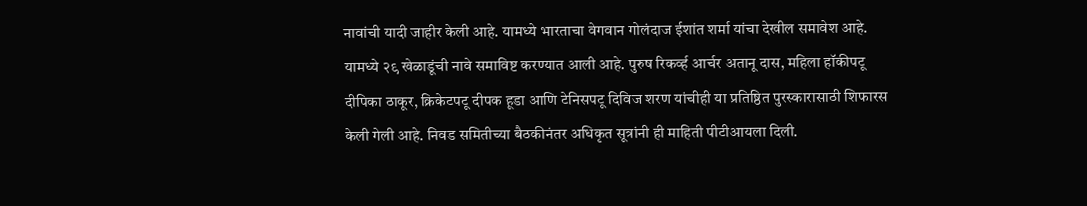नावांची यादी जाहीर केली आहे. यामध्ये भारताचा वेगवान गोलंदाज ईशांत शर्मा यांचा देखील समावेश आहे. यामध्ये २९ खेळाडूंची नावे समाविष्ट करण्यात आली आहे. पुरुष रिकर्व्ह आर्चर अतानू दास, महिला हॉकीपटू दीपिका ठाकूर, क्रिकेटपटू दीपक हूडा आणि टेनिसपटू दिविज शरण यांचीही या प्रतिष्ठित पुरस्कारासाठी शिफारस केली गेली आहे. निवड समितीच्या बैठकीनंतर अधिकृत सूत्रांनी ही माहिती पीटीआयला दिली.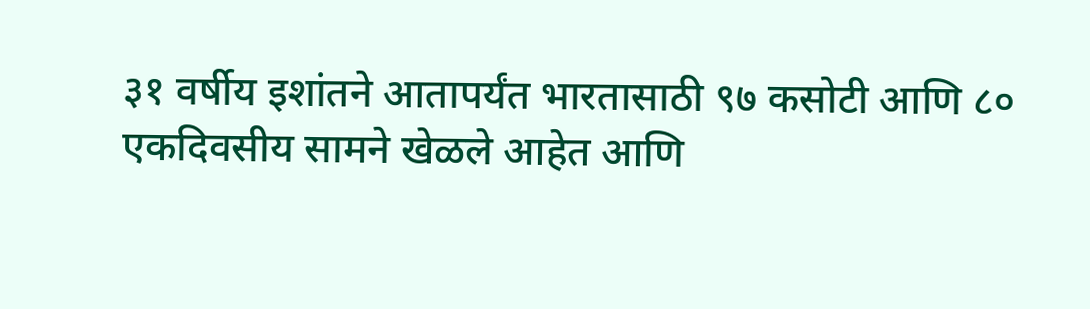३१ वर्षीय इशांतने आतापर्यंत भारतासाठी ९७ कसोटी आणि ८० एकदिवसीय सामने खेळले आहेत आणि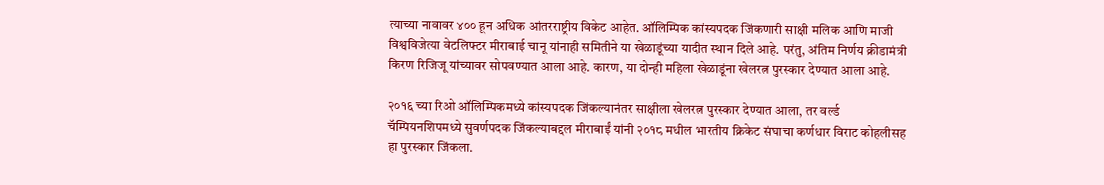त्याच्या नावावर ४०० हून अधिक आंतरराष्ट्रीय विकेट आहेत. ऑलिम्पिक कांस्यपदक जिंकणारी साक्षी मलिक आणि माजी विश्वविजेत्या वेटलिफ्टर मीराबाई चानू यांनाही समितीने या खेळाडूंच्या यादीत स्थान दिले आहे. परंतु, अंतिम निर्णय क्रीडामंत्री किरण रिजिजू यांच्यावर सोपवण्यात आला आहे. कारण, या दोन्ही महिला खेळाडूंना खेलरत्न पुरस्कार देण्यात आला आहे.

२०१६ च्या रिओ ऑलिम्पिकमध्ये कांस्यपदक जिंकल्यानंतर साक्षीला खेलरत्न पुरस्कार देण्यात आला, तर वर्ल्ड चॅम्पियनशिपमध्ये सुवर्णपदक जिंकल्याबद्दल मीराबाईं यांनी २०१८ मधील भारतीय क्रिकेट संघाचा कर्णधार विराट कोहलीसह हा पुरस्कार जिंकला.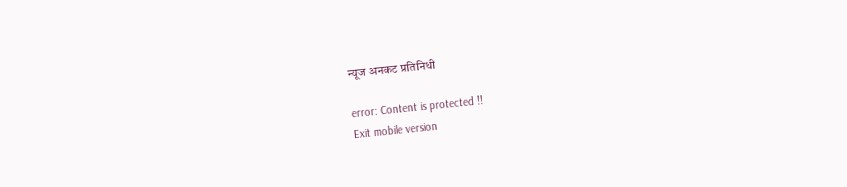न्यूज अनकट प्रतिनिधी

error: Content is protected !!
Exit mobile version